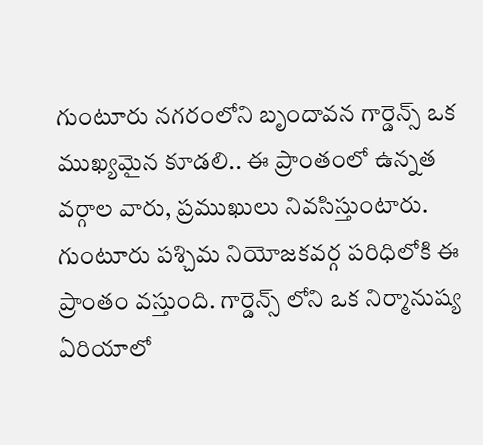గుంటూరు నగరంలోని బృందావన గార్డెన్స్ ఒక ముఖ్యమైన కూడలి.. ఈ ప్రాంతంలో ఉన్నత వర్గాల వారు, ప్రముఖులు నివసిస్తుంటారు. గుంటూరు పశ్చిమ నియోజకవర్గ పరిధిలోకి ఈ ప్రాంతం వస్తుంది. గార్డెన్స్ లోని ఒక నిర్మానుష్య ఏరియాలో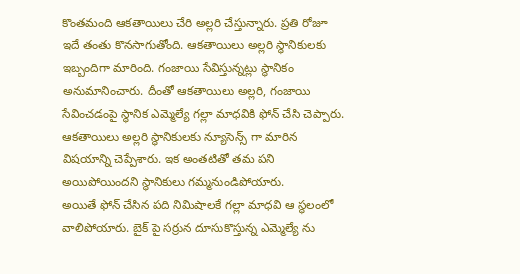కొంతమంది ఆకతాయిలు చేరి అల్లరి చేస్తున్నారు. ప్రతి రోజూ ఇదే తంతు కొనసాగుతోంది. ఆకతాయిలు అల్లరి స్థానికులకు ఇబ్బందిగా మారింది. గంజాయి సేవిస్తున్నట్లు స్థానికం అనుమానించారు. దీంతో ఆకతాయిలు అల్లరి, గంజాయి సేవించడంపై స్థానిక ఎమ్మెల్యే గల్లా మాధవికి ఫోన్ చేసి చెప్పారు. ఆకతాయిలు అల్లరి స్థానికులకు న్యూసెన్స్ గా మారిన విషయాన్ని చెప్పేశారు. ఇక అంతటితో తమ పని అయిపోయిందని స్థానికులు గమ్మనుండిపోయారు.
అయితే ఫోన్ చేసిన పది నిమిషాలకే గల్లా మాధవి ఆ స్థలంలో వాలిపోయారు. బైక్ పై సర్రున దూసుకొస్తున్న ఎమ్మెల్యే ను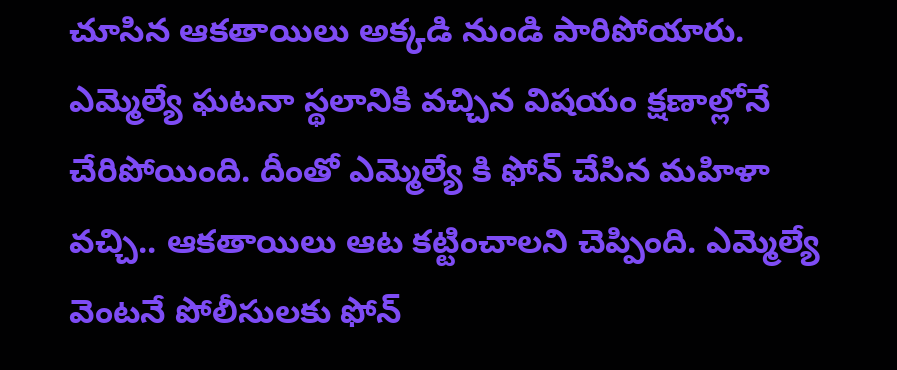చూసిన ఆకతాయిలు అక్కడి నుండి పారిపోయారు. ఎమ్మెల్యే ఘటనా స్థలానికి వచ్చిన విషయం క్షణాల్లోనే చేరిపోయింది. దీంతో ఎమ్మెల్యే కి ఫోన్ చేసిన మహిళా వచ్చి.. ఆకతాయిలు ఆట కట్టించాలని చెప్పింది. ఎమ్మెల్యే వెంటనే పోలీసులకు ఫోన్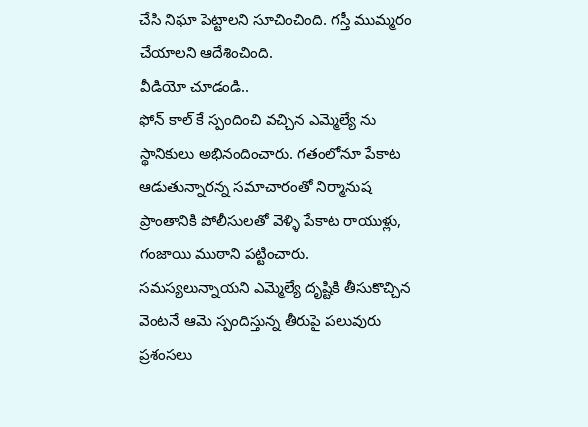చేసి నిఘా పెట్టాలని సూచించింది. గస్తీ ముమ్మరం చేయాలని ఆదేశించింది.
వీడియో చూడండి..
ఫోన్ కాల్ కే స్పందించి వచ్చిన ఎమ్మెల్యే ను స్థానికులు అభినందించారు. గతంలోనూ పేకాట ఆడుతున్నారన్న సమాచారంతో నిర్మానుష ప్రాంతానికి పోలీసులతో వెళ్ళి పేకాట రాయుళ్లు, గంజాయి ముఠాని పట్టించారు. సమస్యలున్నాయని ఎమ్మెల్యే దృష్టికి తీసుకొచ్చిన వెంటనే ఆమె స్పందిస్తున్న తీరుపై పలువురు ప్రశంసలు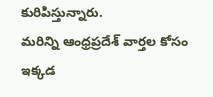కురిపిస్తున్నారు.
మరిన్ని ఆంధ్రప్రదేశ్ వార్తల కోసం ఇక్కడ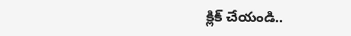క్లిక్ చేయండి..